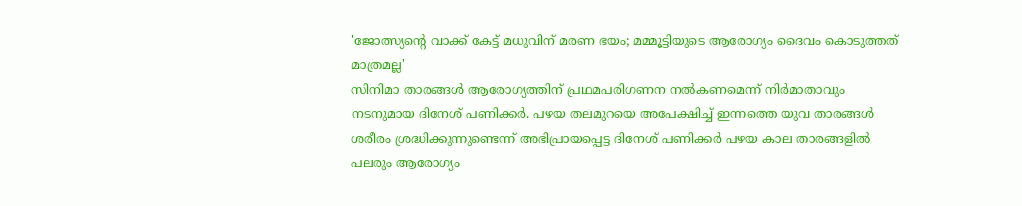'ജോത്സ്യന്റെ വാക്ക് കേട്ട് മധുവിന് മരണ ഭയം; മമ്മൂട്ടിയുടെ ആരോഗ്യം ദൈവം കൊടുത്തത് മാത്രമല്ല'
സിനിമാ താരങ്ങൾ ആരോഗ്യത്തിന് പ്രഥമപരിഗണന നൽകണമെന്ന് നിർമാതാവും നടനുമായ ദിനേശ് പണിക്കർ. പഴയ തലമുറയെ അപേക്ഷിച്ച് ഇന്നത്തെ യുവ താരങ്ങൾ ശരീരം ശ്രദ്ധിക്കുന്നുണ്ടെന്ന് അഭിപ്രായപ്പെട്ട ദിനേശ് പണിക്കർ പഴയ കാല താരങ്ങളിൽ പലരും ആരോഗ്യം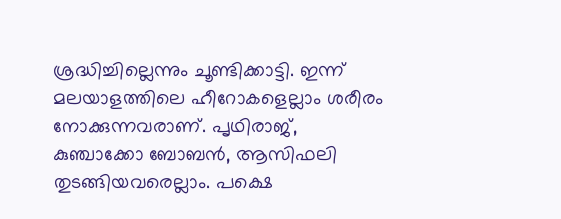ശ്രദ്ധിച്ചില്ലെന്നും ചൂണ്ടിക്കാട്ടി. ഇന്ന് മലയാളത്തിലെ ഹീറോകളെല്ലാം ശരീരം നോക്കുന്നവരാണ്. പൃഥിരാജ്, കുഞ്ചാക്കോ ബോബൻ, ആസിഫലി തുടങ്ങിയവരെല്ലാം. പക്ഷെ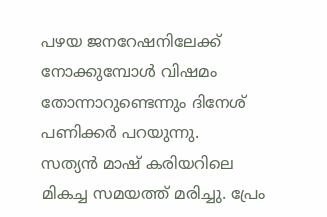പഴയ ജനറേഷനിലേക്ക് നോക്കുമ്പോൾ വിഷമം തോന്നാറുണ്ടെന്നും ദിനേശ് പണിക്കർ പറയുന്നു.
സത്യൻ മാഷ് കരിയറിലെ മികച്ച സമയത്ത് മരിച്ചു. പ്രേം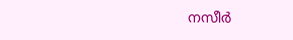നസീർ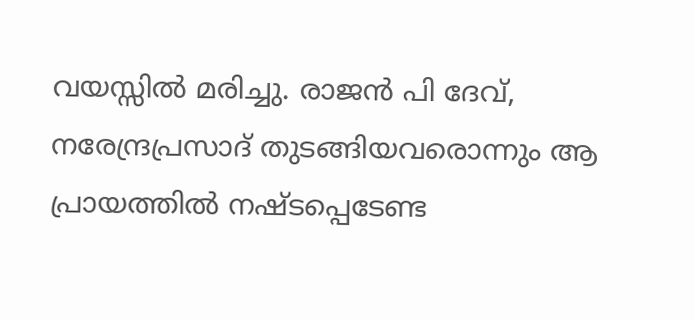വയസ്സിൽ മരിച്ചു. രാജൻ പി ദേവ്, നരേന്ദ്രപ്രസാദ് തുടങ്ങിയവരൊന്നും ആ പ്രായത്തിൽ നഷ്ടപ്പെടേണ്ട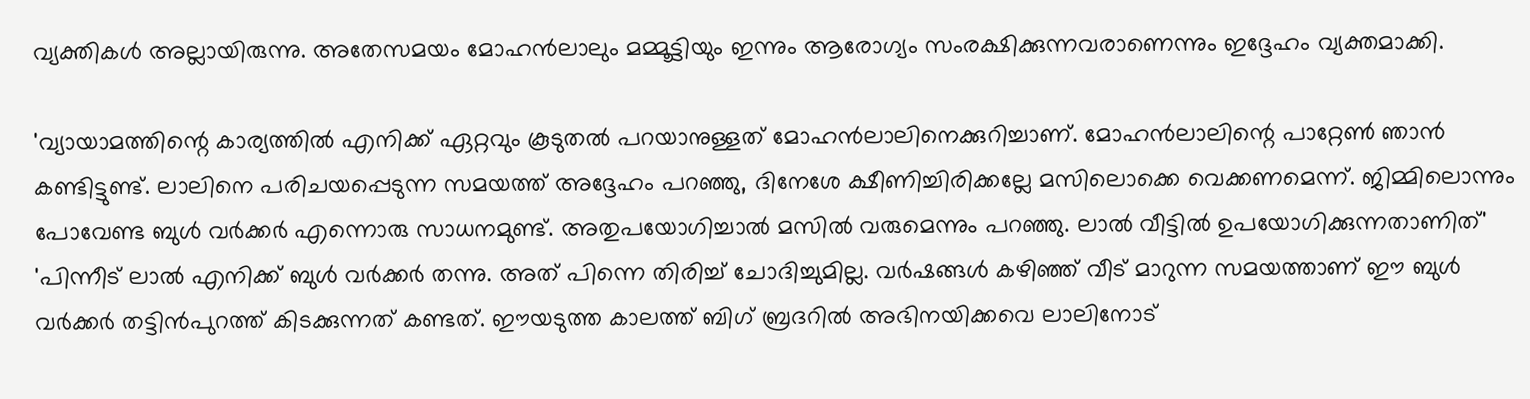വ്യക്തികൾ അല്ലായിരുന്നു. അതേസമയം മോഹൻലാലും മമ്മൂട്ടിയും ഇന്നും ആരോഗ്യം സംരക്ഷിക്കുന്നവരാണെന്നും ഇദ്ദേഹം വ്യക്തമാക്കി.

'വ്യായാമത്തിന്റെ കാര്യത്തിൽ എനിക്ക് ഏറ്റവും കൂടുതൽ പറയാനുള്ളത് മോഹൻലാലിനെക്കുറിച്ചാണ്. മോഹൻലാലിന്റെ പാറ്റേൺ ഞാൻ കണ്ടിട്ടുണ്ട്. ലാലിനെ പരിചയപ്പെടുന്ന സമയത്ത് അദ്ദേഹം പറഞ്ഞു, ദിനേശേ ക്ഷീണിച്ചിരിക്കല്ലേ മസിലൊക്കെ വെക്കണമെന്ന്. ജിമ്മിലൊന്നും പോവേണ്ട ബുൾ വർക്കർ എന്നൊരു സാധനമുണ്ട്. അതുപയോഗിച്ചാൽ മസിൽ വരുമെന്നും പറഞ്ഞു. ലാൽ വീട്ടിൽ ഉപയോഗിക്കുന്നതാണിത്'
'പിന്നീട് ലാൽ എനിക്ക് ബുൾ വർക്കർ തന്നു. അത് പിന്നെ തിരിച്ച് ചോദിച്ചുമില്ല. വർഷങ്ങൾ കഴിഞ്ഞ് വീട് മാറുന്ന സമയത്താണ് ഈ ബുൾ വർക്കർ തട്ടിൻപുറത്ത് കിടക്കുന്നത് കണ്ടത്. ഈയടുത്ത കാലത്ത് ബിഗ് ബ്രദറിൽ അഭിനയിക്കവെ ലാലിനോട്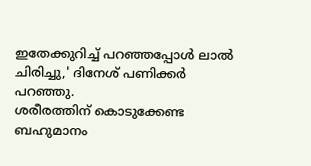ഇതേക്കുറിച്ച് പറഞ്ഞപ്പോൾ ലാൽ ചിരിച്ചു,' ദിനേശ് പണിക്കർ പറഞ്ഞു.
ശരീരത്തിന് കൊടുക്കേണ്ട ബഹുമാനം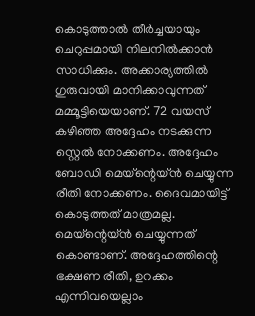കൊടുത്താൽ തീർച്ചയായും ചെറുപ്പമായി നിലനിൽക്കാൻ സാധിക്കും. അക്കാര്യത്തിൽ ഗുരുവായി മാനിക്കാവുന്നത് മമ്മൂട്ടിയെയാണ്. 72 വയസ് കഴിഞ്ഞ അദ്ദേഹം നടക്കുന്ന സ്റ്റെൽ നോക്കണം. അദ്ദേഹം ബോഡി മെയ്ന്റെയ്ൻ ചെയ്യുന്ന രീതി നോക്കണം. ദൈവമായിട്ട് കൊടുത്തത് മാത്രമല്ല. മെയ്ന്റെയ്ൻ ചെയ്യുന്നത് കൊണ്ടാണ്. അദ്ദേഹത്തിന്റെ ഭക്ഷണ രീതി, ഉറക്കം എന്നിവയെല്ലാം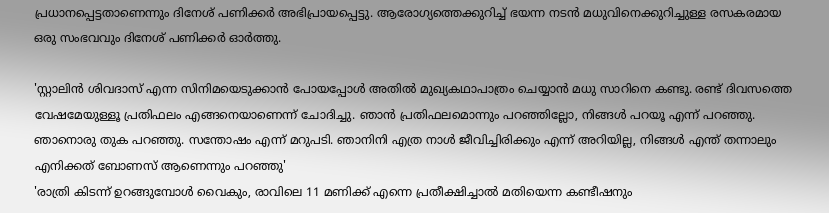പ്രധാനപ്പെട്ടതാണെന്നും ദിനേശ് പണിക്കർ അഭിപ്രായപ്പെട്ടു. ആരോഗ്യത്തെക്കുറിച്ച് ഭയന്ന നടൻ മധുവിനെക്കുറിച്ചുള്ള രസകരമായ ഒരു സംഭവവും ദിനേശ് പണിക്കർ ഓർത്തു.

'സ്റ്റാലിൻ ശിവദാസ് എന്ന സിനിമയെടുക്കാൻ പോയപ്പോൾ അതിൽ മുഖ്യകഥാപാത്രം ചെയ്യാൻ മധു സാറിനെ കണ്ടു. രണ്ട് ദിവസത്തെ വേഷമേയുള്ളൂ പ്രതിഫലം എങ്ങനെയാണെന്ന് ചോദിച്ചു. ഞാൻ പ്രതിഫലമൊന്നും പറഞ്ഞില്ലോ, നിങ്ങൾ പറയൂ എന്ന് പറഞ്ഞു. ഞാനൊരു തുക പറഞ്ഞു. സന്തോഷം എന്ന് മറുപടി. ഞാനിനി എത്ര നാൾ ജീവിച്ചിരിക്കും എന്ന് അറിയില്ല, നിങ്ങൾ എന്ത് തന്നാലും എനിക്കത് ബോണസ് ആണെന്നും പറഞ്ഞു'
'രാത്രി കിടന്ന് ഉറങ്ങുമ്പോൾ വൈകും, രാവിലെ 11 മണിക്ക് എന്നെ പ്രതീക്ഷിച്ചാൽ മതിയെന്ന കണ്ടീഷനും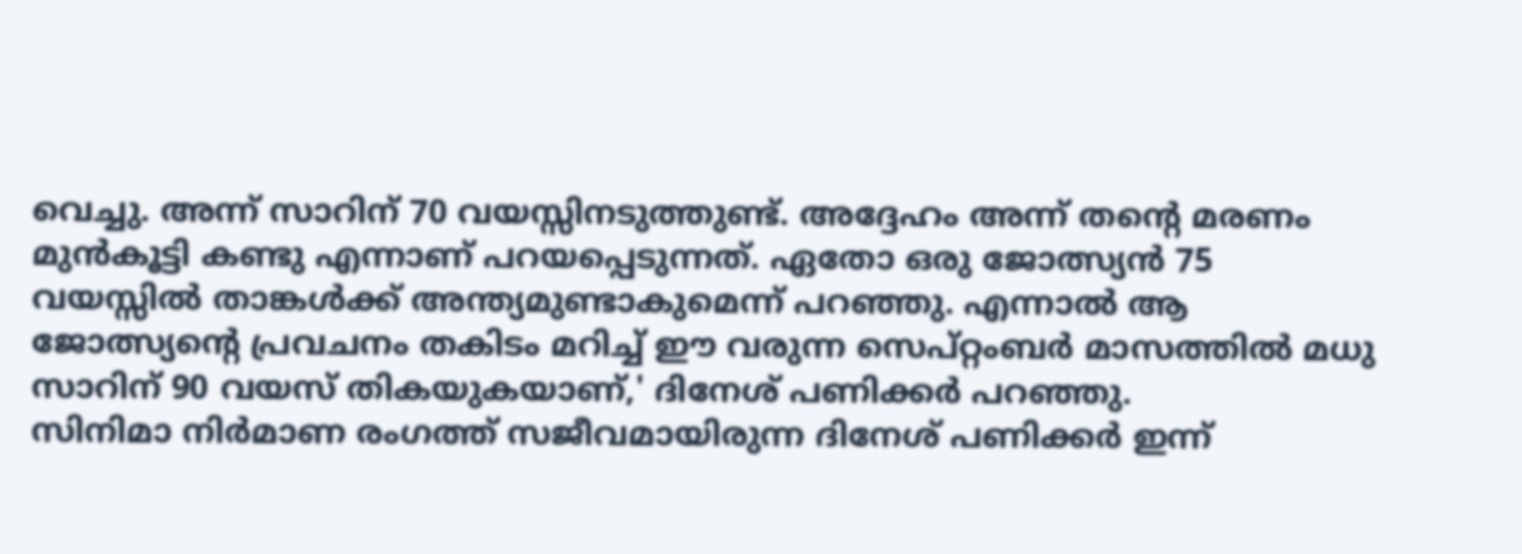വെച്ചു. അന്ന് സാറിന് 70 വയസ്സിനടുത്തുണ്ട്. അദ്ദേഹം അന്ന് തന്റെ മരണം മുൻകൂട്ടി കണ്ടു എന്നാണ് പറയപ്പെടുന്നത്. ഏതോ ഒരു ജോത്സ്യൻ 75 വയസ്സിൽ താങ്കൾക്ക് അന്ത്യമുണ്ടാകുമെന്ന് പറഞ്ഞു. എന്നാൽ ആ ജോത്സ്യന്റെ പ്രവചനം തകിടം മറിച്ച് ഈ വരുന്ന സെപ്റ്റംബർ മാസത്തിൽ മധു സാറിന് 90 വയസ് തികയുകയാണ്,' ദിനേശ് പണിക്കർ പറഞ്ഞു.
സിനിമാ നിർമാണ രംഗത്ത് സജീവമായിരുന്ന ദിനേശ് പണിക്കർ ഇന്ന്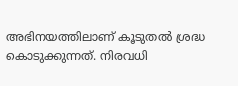അഭിനയത്തിലാണ് കൂടുതൽ ശ്രദ്ധ കൊടുക്കുന്നത്. നിരവധി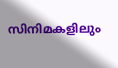സിനിമകളിലും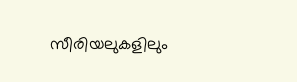സീരിയലുകളിലും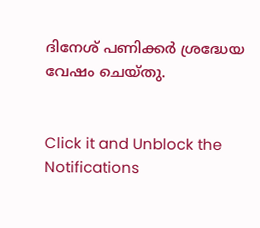ദിനേശ് പണിക്കർ ശ്രദ്ധേയ വേഷം ചെയ്തു.


Click it and Unblock the Notifications